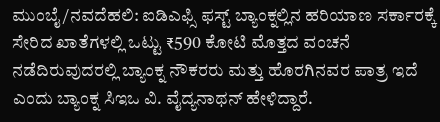ಮುಂಬೈ/ನವದೆಹಲಿ: ಐಡಿಎಫ್ಸಿ ಫಸ್ಟ್ ಬ್ಯಾಂಕ್ನಲ್ಲಿನ ಹರಿಯಾಣ ಸರ್ಕಾರಕ್ಕೆ ಸೇರಿದ ಖಾತೆಗಳಲ್ಲಿ ಒಟ್ಟು ₹590 ಕೋಟಿ ಮೊತ್ತದ ವಂಚನೆ ನಡೆದಿರುವುದರಲ್ಲಿ ಬ್ಯಾಂಕ್ನ ನೌಕರರು ಮತ್ತು ಹೊರಗಿನವರ ಪಾತ್ರ ಇದೆ ಎಂದು ಬ್ಯಾಂಕ್ನ ಸಿಇಒ ವಿ. ವೈದ್ಯನಾಥನ್ ಹೇಳಿದ್ದಾರೆ.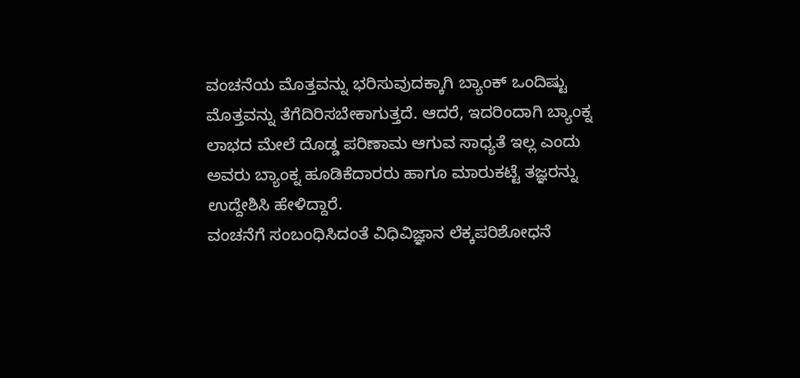ವಂಚನೆಯ ಮೊತ್ತವನ್ನು ಭರಿಸುವುದಕ್ಕಾಗಿ ಬ್ಯಾಂಕ್ ಒಂದಿಷ್ಟು ಮೊತ್ತವನ್ನು ತೆಗೆದಿರಿಸಬೇಕಾಗುತ್ತದೆ. ಆದರೆ, ಇದರಿಂದಾಗಿ ಬ್ಯಾಂಕ್ನ ಲಾಭದ ಮೇಲೆ ದೊಡ್ಡ ಪರಿಣಾಮ ಆಗುವ ಸಾಧ್ಯತೆ ಇಲ್ಲ ಎಂದು ಅವರು ಬ್ಯಾಂಕ್ನ ಹೂಡಿಕೆದಾರರು ಹಾಗೂ ಮಾರುಕಟ್ಟೆ ತಜ್ಞರನ್ನು ಉದ್ದೇಶಿಸಿ ಹೇಳಿದ್ದಾರೆ.
ವಂಚನೆಗೆ ಸಂಬಂಧಿಸಿದಂತೆ ವಿಧಿವಿಜ್ಞಾನ ಲೆಕ್ಕಪರಿಶೋಧನೆ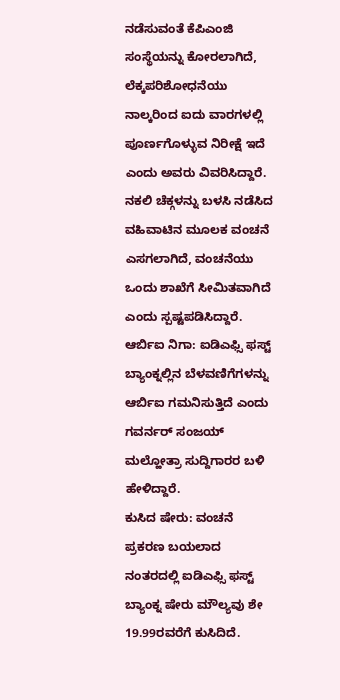ನಡೆಸುವಂತೆ ಕೆಪಿಎಂಜಿ ಸಂಸ್ಥೆಯನ್ನು ಕೋರಲಾಗಿದೆ, ಲೆಕ್ಕಪರಿಶೋಧನೆಯು ನಾಲ್ಕರಿಂದ ಐದು ವಾರಗಳಲ್ಲಿ ಪೂರ್ಣಗೊಳ್ಳುವ ನಿರೀಕ್ಷೆ ಇದೆ ಎಂದು ಅವರು ವಿವರಿಸಿದ್ದಾರೆ.
ನಕಲಿ ಚೆಕ್ಗಳನ್ನು ಬಳಸಿ ನಡೆಸಿದ ವಹಿವಾಟಿನ ಮೂಲಕ ವಂಚನೆ ಎಸಗಲಾಗಿದೆ, ವಂಚನೆಯು ಒಂದು ಶಾಖೆಗೆ ಸೀಮಿತವಾಗಿದೆ ಎಂದು ಸ್ಪಷ್ಟಪಡಿಸಿದ್ದಾರೆ.
ಆರ್ಬಿಐ ನಿಗಾ: ಐಡಿಎಫ್ಸಿ ಫಸ್ಟ್ ಬ್ಯಾಂಕ್ನಲ್ಲಿನ ಬೆಳವಣಿಗೆಗಳನ್ನು ಆರ್ಬಿಐ ಗಮನಿಸುತ್ತಿದೆ ಎಂದು ಗವರ್ನರ್ ಸಂಜಯ್ ಮಲ್ಹೋತ್ರಾ ಸುದ್ದಿಗಾರರ ಬಳಿ ಹೇಳಿದ್ದಾರೆ.
ಕುಸಿದ ಷೇರು: ವಂಚನೆ ಪ್ರಕರಣ ಬಯಲಾದ ನಂತರದಲ್ಲಿ ಐಡಿಎಫ್ಸಿ ಫಸ್ಟ್ ಬ್ಯಾಂಕ್ನ ಷೇರು ಮೌಲ್ಯವು ಶೇ 19.99ರವರೆಗೆ ಕುಸಿದಿದೆ.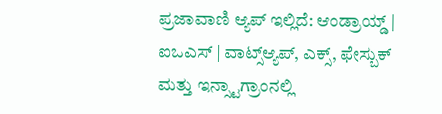ಪ್ರಜಾವಾಣಿ ಆ್ಯಪ್ ಇಲ್ಲಿದೆ: ಆಂಡ್ರಾಯ್ಡ್ | ಐಒಎಸ್ | ವಾಟ್ಸ್ಆ್ಯಪ್, ಎಕ್ಸ್, ಫೇಸ್ಬುಕ್ ಮತ್ತು ಇನ್ಸ್ಟಾಗ್ರಾಂನಲ್ಲಿ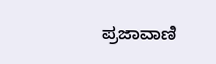ಪ್ರಜಾವಾಣಿ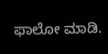ಫಾಲೋ ಮಾಡಿ.